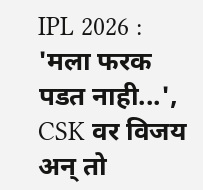IPL 2026 : 'मला फरक पडत नाही...', CSK वर विजय अन् तो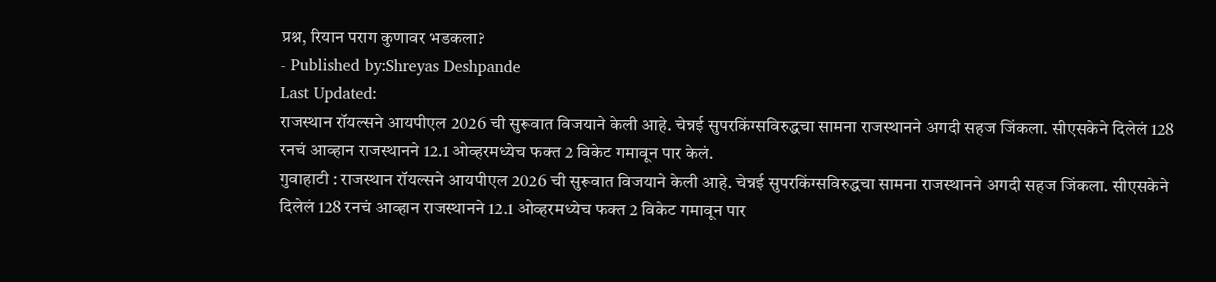प्रश्न, रियान पराग कुणावर भडकला?
- Published by:Shreyas Deshpande
Last Updated:
राजस्थान रॉयल्सने आयपीएल 2026 ची सुरूवात विजयाने केली आहे. चेन्नई सुपरकिंग्सविरुद्धचा सामना राजस्थानने अगदी सहज जिंकला. सीएसकेने दिलेलं 128 रनचं आव्हान राजस्थानने 12.1 ओव्हरमध्येच फक्त 2 विकेट गमावून पार केलं.
गुवाहाटी : राजस्थान रॉयल्सने आयपीएल 2026 ची सुरूवात विजयाने केली आहे. चेन्नई सुपरकिंग्सविरुद्धचा सामना राजस्थानने अगदी सहज जिंकला. सीएसकेने दिलेलं 128 रनचं आव्हान राजस्थानने 12.1 ओव्हरमध्येच फक्त 2 विकेट गमावून पार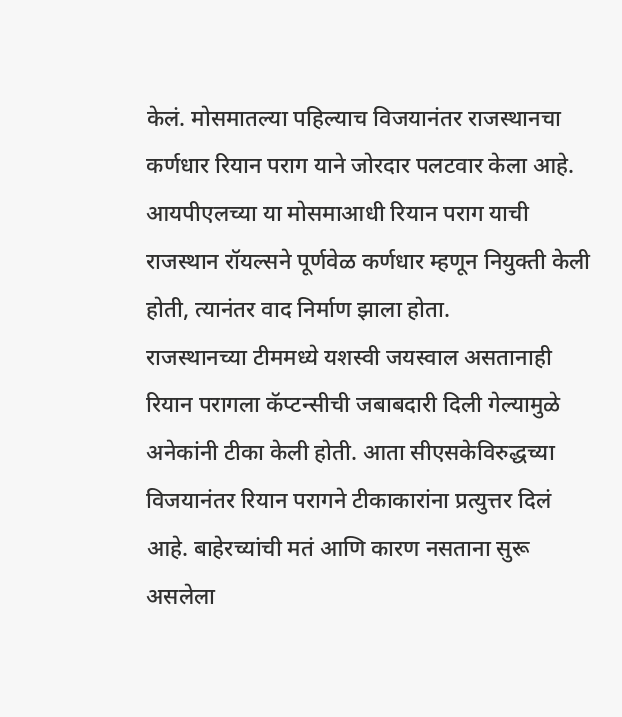केलं. मोसमातल्या पहिल्याच विजयानंतर राजस्थानचा कर्णधार रियान पराग याने जोरदार पलटवार केला आहे. आयपीएलच्या या मोसमाआधी रियान पराग याची राजस्थान रॉयल्सने पूर्णवेळ कर्णधार म्हणून नियुक्ती केली होती, त्यानंतर वाद निर्माण झाला होता.
राजस्थानच्या टीममध्ये यशस्वी जयस्वाल असतानाही रियान परागला कॅप्टन्सीची जबाबदारी दिली गेल्यामुळे अनेकांनी टीका केली होती. आता सीएसकेविरुद्धच्या विजयानंतर रियान परागने टीकाकारांना प्रत्युत्तर दिलं आहे. बाहेरच्यांची मतं आणि कारण नसताना सुरू असलेला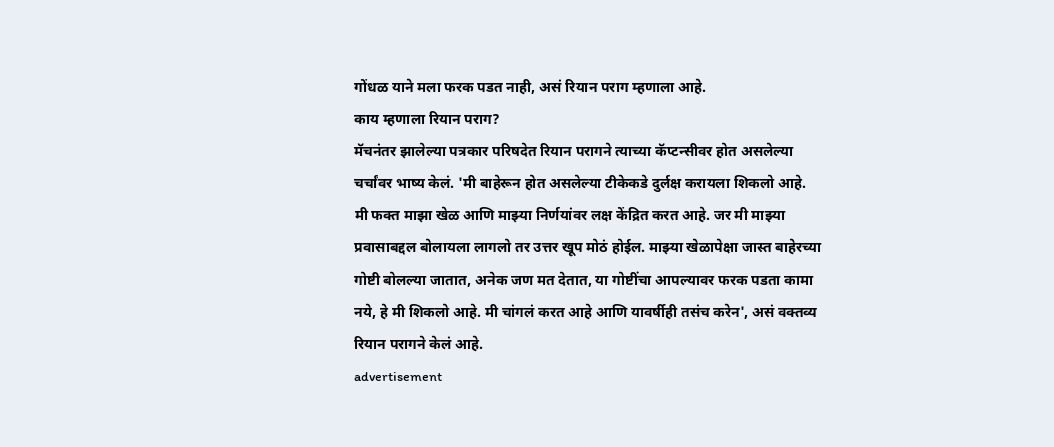गोंधळ याने मला फरक पडत नाही, असं रियान पराग म्हणाला आहे.
काय म्हणाला रियान पराग?
मॅचनंतर झालेल्या पत्रकार परिषदेत रियान परागने त्याच्या कॅप्टन्सीवर होत असलेल्या चर्चांवर भाष्य केलं. 'मी बाहेरून होत असलेल्या टीकेकडे दुर्लक्ष करायला शिकलो आहे. मी फक्त माझा खेळ आणि माझ्या निर्णयांवर लक्ष केंद्रित करत आहे. जर मी माझ्या प्रवासाबद्दल बोलायला लागलो तर उत्तर खूप मोठं होईल. माझ्या खेळापेक्षा जास्त बाहेरच्या गोष्टी बोलल्या जातात, अनेक जण मत देतात, या गोष्टींचा आपल्यावर फरक पडता कामा नये, हे मी शिकलो आहे. मी चांगलं करत आहे आणि यावर्षीही तसंच करेन', असं वक्तव्य रियान परागने केलं आहे.
advertisement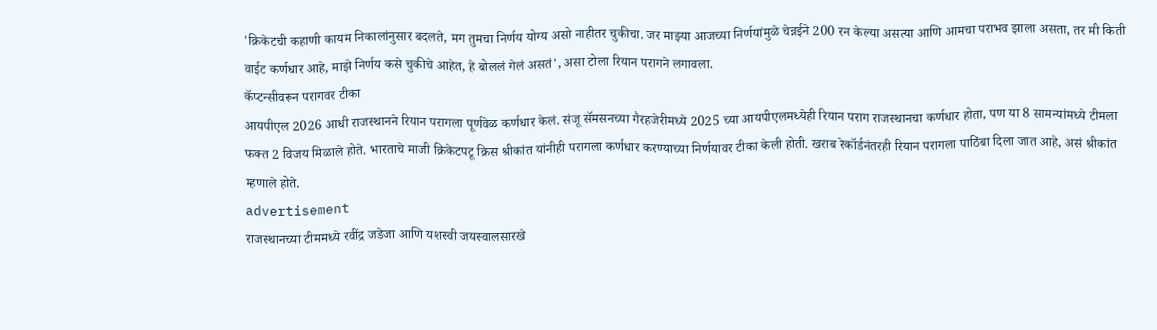'क्रिकेटची कहाणी कायम निकालांनुसार बदलते, मग तुमचा निर्णय योग्य असो नाहीतर चुकीचा. जर माझ्या आजच्या निर्णयांमुळे चेन्नईने 200 रन केल्या असत्या आणि आमचा पराभव झाला असता, तर मी किती वाईट कर्णधार आहे, माझे निर्णय कसे चुकीचे आहेत, हे बोललं गेलं असतं', असा टोला रियान परागने लगावला.
कॅप्टन्सीवरून परागवर टीका
आयपीएल 2026 आधी राजस्थानने रियान परागला पूर्णवेळ कर्णधार केलं. संजू सॅमसनच्या गैरहजेरीमध्ये 2025 च्या आयपीएलमध्येही रियान पराग राजस्थानचा कर्णधार होता, पण या 8 सामन्यांमध्ये टीमला फक्त 2 विजय मिळाले होते. भारताचे माजी क्रिकेटपटू क्रिस श्रीकांत यांनीही परागला कर्णधार करण्याच्या निर्णयावर टीका केली होती. खराब रेकॉर्डनंतरही रियान परागला पाठिंबा दिला जात आहे, असं श्रीकांत म्हणाले होते.
advertisement
राजस्थानच्या टीममध्ये रवींद्र जडेजा आणि यशस्वी जयस्वालसारखे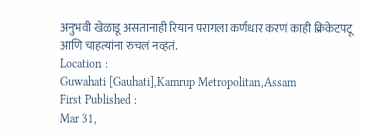अनुभवी खेळाडू असतानाही रियान परागला कर्णधार करणं काही क्रिकेटपटू आणि चाहत्यांना रुचलं नव्हतं.
Location :
Guwahati [Gauhati],Kamrup Metropolitan,Assam
First Published :
Mar 31,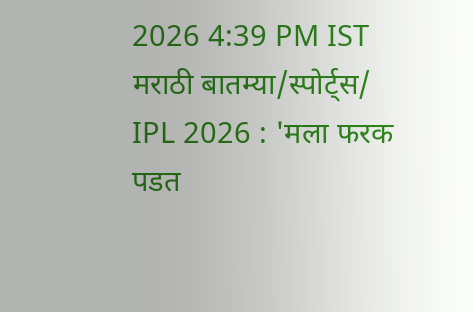2026 4:39 PM IST
मराठी बातम्या/स्पोर्ट्स/
IPL 2026 : 'मला फरक पडत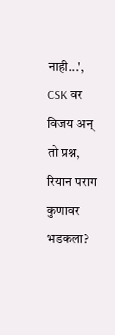नाही...', CSK वर विजय अन् तो प्रश्न, रियान पराग कुणावर भडकला?